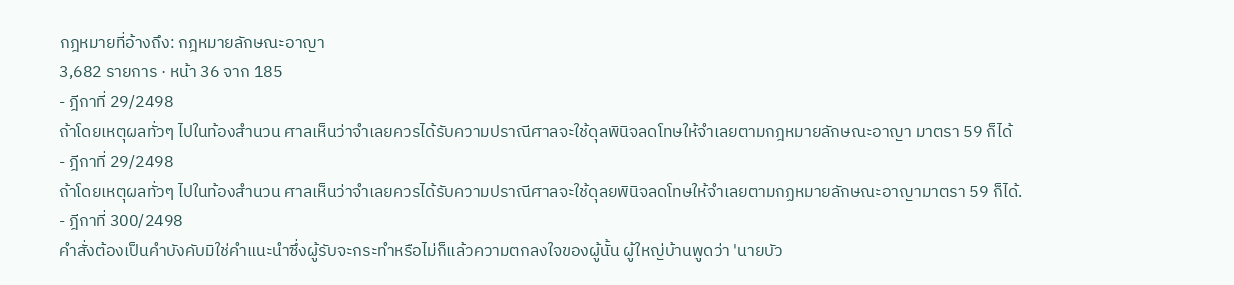กฎหมายที่อ้างถึง: กฎหมายลักษณะอาญา
3,682 รายการ · หน้า 36 จาก 185
- ฎีกาที่ 29/2498
ถ้าโดยเหตุผลทั่วๆ ไปในท้องสำนวน ศาลเห็นว่าจำเลยควรได้รับความปราณีศาลจะใช้ดุลพินิจลดโทษให้จำเลยตามกฎหมายลักษณะอาญา มาตรา 59 ก็ได้
- ฎีกาที่ 29/2498
ถ้าโดยเหตุผลทั่วๆ ไปในท้องสำนวน ศาลเห็นว่าจำเลยควรได้รับความปราณีศาลจะใช้ดุลยพินิจลดโทษให้จำเลยตามกฏหมายลักษณะอาญามาตรา 59 ก็ได้.
- ฎีกาที่ 300/2498
คำสั่งต้องเป็นคำบังคับมิใช่คำแนะนำซึ่งผู้รับจะกระทำหรือไม่ก็แล้วความตกลงใจของผู้นั้น ผู้ใหญ่บ้านพูดว่า 'นายบัว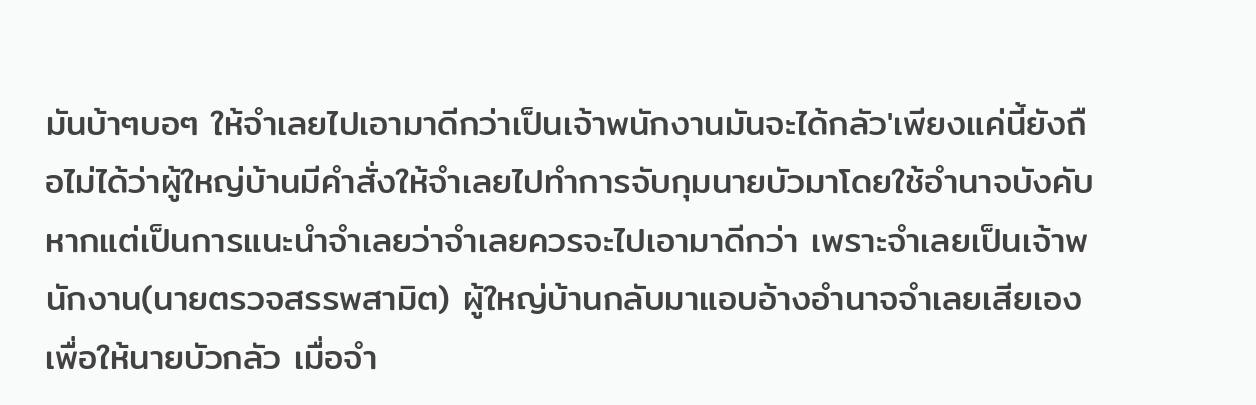มันบ้าๆบอๆ ให้จำเลยไปเอามาดีกว่าเป็นเจ้าพนักงานมันจะได้กลัว'เพียงแค่นี้ยังถือไม่ได้ว่าผู้ใหญ่บ้านมีคำสั่งให้จำเลยไปทำการจับกุมนายบัวมาโดยใช้อำนาจบังคับหากแต่เป็นการแนะนำจำเลยว่าจำเลยควรจะไปเอามาดีกว่า เพราะจำเลยเป็นเจ้าพนักงาน(นายตรวจสรรพสามิต) ผู้ใหญ่บ้านกลับมาแอบอ้างอำนาจจำเลยเสียเองเพื่อให้นายบัวกลัว เมื่อจำ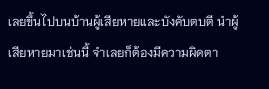เลยขึ้นไปบนบ้านผู้เสียหายและบังคับตบตี นำผู้เสียหายมาเช่นนี้ จำเลยก็ต้องมีความผิดตา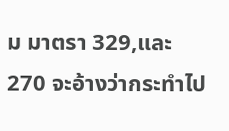ม มาตรา 329,และ 270 จะอ้างว่ากระทำไป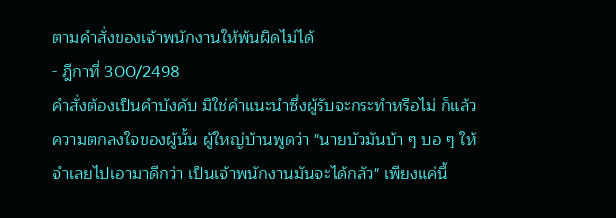ตามคำสั่งของเจ้าพนักงานให้พ้นผิดไม่ได้
- ฎีกาที่ 300/2498
คำสั่งต้องเป็นคำบังคับ มิใช่คำแนะนำซึ่งผู้รับจะกระทำหรือไม่ ก็แล้วความตกลงใจของผู้นั้น ผู้ใหญ่บ้านพูดว่า "นายบัวมันบ้า ๆ บอ ๆ ให้จำเลยไปเอามาดีกว่า เป็นเจ้าพนักงานมันจะได้กลัว" เพียงแค่นี้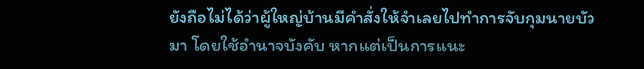ยังถือไม่ได้ว่าผู้ใหญ่บ้านมีคำสั่งให้จำเลยไปทำการจับกุมนายบัวมา โดยใช้อำนาจบังคับ หากแต่เป็นการแนะ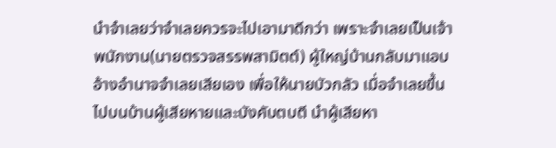นำจำเลยว่าจำเลยควรจะไปเอามาดีกว่า เพราะจำเลยเป็นเจ้าพนักงาน(นายตรวจสรรพสามิตต์) ผู้ใหญ่บ้านกลับมาแอบอ้างอำนาจจำเลยเสียเอง เพื่อให้นายบัวกลัว เมื่อจำเลยขึ้นไปบนบ้านผู้เสียหายและบังคับตบตี นำผู้เสียหา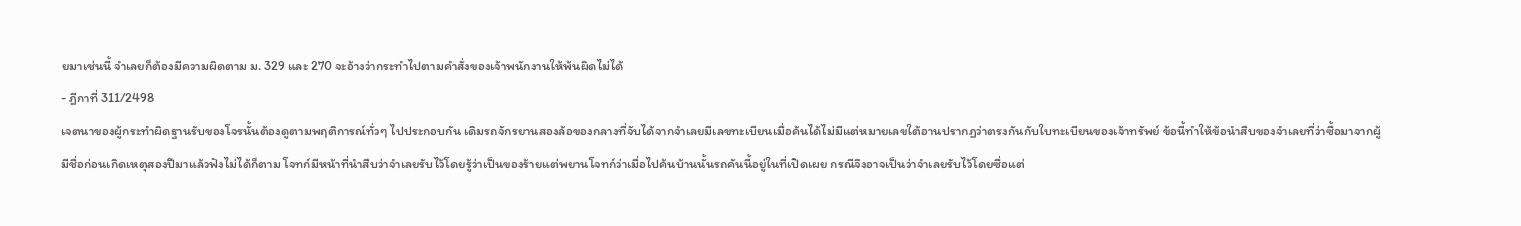ยมาเช่นนี้ จำเลยก็ต้องมีความผิดตาม ม. 329 และ 270 จะอ้างว่ากระทำไปตามคำสั่งของเจ้าพนักงานให้พ้นผิดไม่ได้
- ฎีกาที่ 311/2498
เจตนาของผู้กระทำผิดฐานรับของโจรนั้นต้องดูตามพฤติการณ์ทั่วๆ ไปประกอบกัน เดิมรถจักรยานสองล้อของกลางที่จับได้จากจำเลยมีเลขทะเบียนเมื่อค้นได้ไม่มีแต่หมายเลขใต้อานปรากฏว่าตรงกันกับใบทะเบียนของเจ้าทรัพย์ ข้อนี้ทำให้ข้อนำสืบของจำเลยที่ว่าซื้อมาจากผู้มีชื่อก่อนเกิดเหตุสองปีมาแล้วฟังไม่ได้ก็ตาม โจทก์มีหน้าที่นำสืบว่าจำเลยรับไว้โดยรู้ว่าเป็นของร้ายแต่พยานโจทก์ว่าเมื่อไปค้นบ้านนั้นรถคันนี้อยู่ในที่เปิดเผย กรณีจึงอาจเป็นว่าจำเลยรับไว้โดยซื่อแต่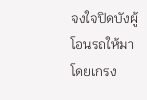จงใจปิดบังผู้โอนรถให้มาโดยเกรง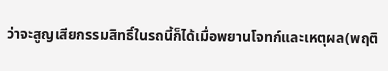ว่าจะสูญเสียกรรมสิทธิ์ในรถนี้ก็ได้เมื่อพยานโจทก์และเหตุผล(พฤติ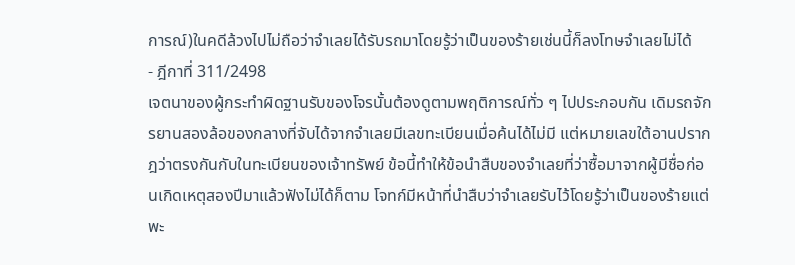การณ์)ในคดีล้วงไปไม่ถือว่าจำเลยได้รับรถมาโดยรู้ว่าเป็นของร้ายเช่นนี้ก็ลงโทษจำเลยไม่ได้
- ฎีกาที่ 311/2498
เจตนาของผู้กระทำผิดฐานรับของโจรนั้นต้องดูตามพฤติการณ์ทั่ว ๆ ไปประกอบกัน เดิมรถจักรยานสองล้อของกลางที่จับได้จากจำเลยมีเลขทะเบียนเมื่อค้นได้ไม่มี แต่หมายเลขใต้อานปรากฎว่าตรงกันกับในทะเบียนของเจ้าทรัพย์ ข้อนี้ทำให้ข้อนำสืบของจำเลยที่ว่าซื้อมาจากผู้มีชื่อก่อนเกิดเหตุสองปีมาแล้วฟังไม่ได้ก็ตาม โจทก์มีหน้าที่นำสืบว่าจำเลยรับไว้โดยรู้ว่าเป็นของร้ายแต่พะ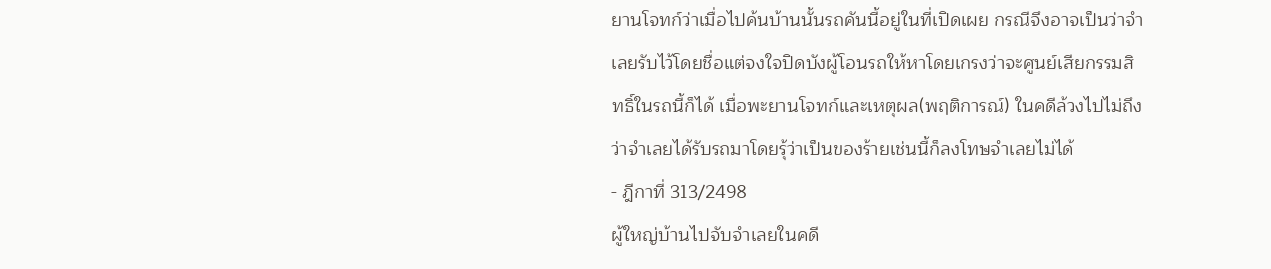ยานโจทก์ว่าเมื่อไปค้นบ้านนั้นรถคันนี้อยู่ในที่เปิดเผย กรณีจึงอาจเป็นว่าจำเลยรับไว้โดยชื่อแต่จงใจปิดบังผู้โอนรถให้หาโดยเกรงว่าจะศูนย์เสียกรรมสิทธิ์ในรถนี้ก็ได้ เมื่อพะยานโจทก์และเหตุผล(พฤติการณ์) ในคดีล้วงไปไม่ถึงว่าจำเลยได้รับรถมาโดยรุ้ว่าเป็นของร้ายเช่นนี้ก็ลงโทษจำเลยไม่ได้
- ฎีกาที่ 313/2498
ผู้ใหญ่บ้านไปจับจำเลยในคดี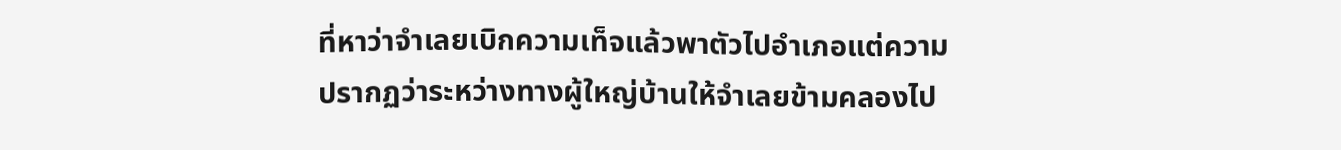ที่หาว่าจำเลยเบิกความเท็จแล้วพาตัวไปอำเภอแต่ความปรากฏว่าระหว่างทางผู้ใหญ่บ้านให้จำเลยข้ามคลองไป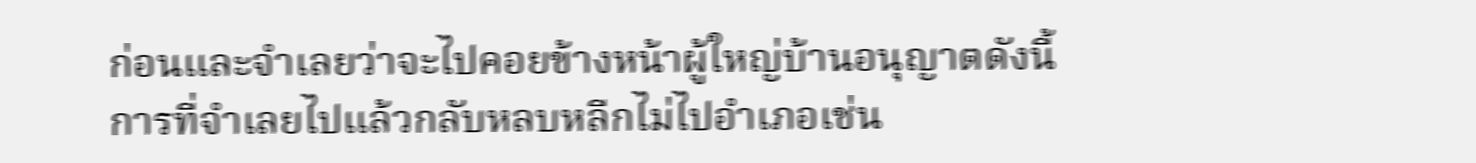ก่อนและจำเลยว่าจะไปคอยข้างหน้าผู้ใหญ่บ้านอนุญาตดังนี้การที่จำเลยไปแล้วกลับหลบหลีกไม่ไปอำเภอเช่น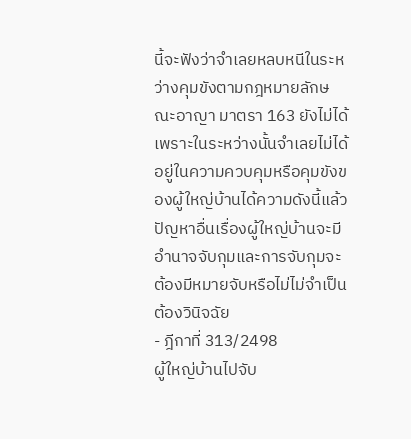นี้จะฟังว่าจำเลยหลบหนีในระหว่างคุมขังตามกฎหมายลักษณะอาญา มาตรา 163 ยังไม่ได้เพราะในระหว่างนั้นจำเลยไม่ได้อยู่ในความควบคุมหรือคุมขังของผู้ใหญ่บ้านได้ความดังนี้แล้วปัญหาอื่นเรื่องผู้ใหญ่บ้านจะมีอำนาจจับกุมและการจับกุมจะต้องมีหมายจับหรือไม่ไม่จำเป็นต้องวินิจฉัย
- ฎีกาที่ 313/2498
ผู้ใหญ่บ้านไปจับ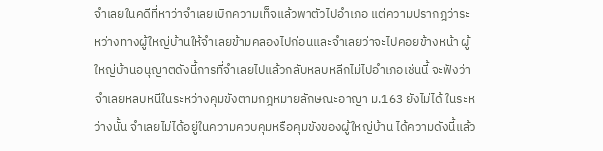จำเลยในคดีที่หาว่าจำเลยเบิกความเท็จแล้วพาตัวไปอำเภอ แต่ความปรากฎว่าระหว่างทางผู้ใหญ่บ้านให้จำเลยข้ามคลองไปก่อนและจำเลยว่าจะไปคอยข้างหน้า ผู้ใหญ่บ้านอนุญาตดังนี้การที่จำเลยไปแล้วกลับหลบหลีกไม่ไปอำเภอเช่นนี้ จะฟังว่าจำเลยหลบหนีในระหว่างคุมขังตามกฎหมายลักษณะอาญา ม.163 ยังไม่ได้ ในระหว่างนั้น จำเลยไม่ได้อยู่ในความควบคุมหรือคุมขังของผู้ใหญ่บ้าน ได้ความดังนี้แล้ว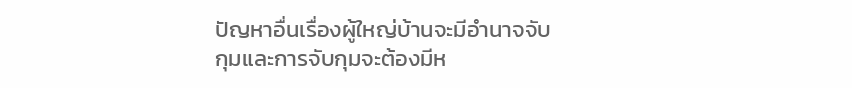ปัญหาอื่นเรื่องผู้ใหญ่บ้านจะมีอำนาจจับกุมและการจับกุมจะต้องมีห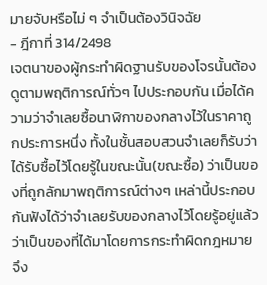มายจับหรือไม่ ๆ จำเป็นต้องวินิจฉัย
- ฎีกาที่ 314/2498
เจตนาของผู้กระทำผิดฐานรับของโจรนั้นต้องดูตามพฤติการณ์ทั่วๆ ไปประกอบกัน เมื่อได้ความว่าจำเลยซื้อนาฬิกาของกลางไว้ในราคาถูกประการหนึ่ง ทั้งในชั้นสอบสวนจำเลยก็รับว่าได้รับซื้อไว้โดยรู้ในขณะนั้น(ขณะซื้อ) ว่าเป็นของที่ถูกลักมาพฤติการณ์ต่างๆ เหล่านี้ประกอบกันฟังได้ว่าจำเลยรับของกลางไว้โดยรู้อยู่แล้วว่าเป็นของที่ได้มาโดยการกระทำผิดกฎหมาย จึง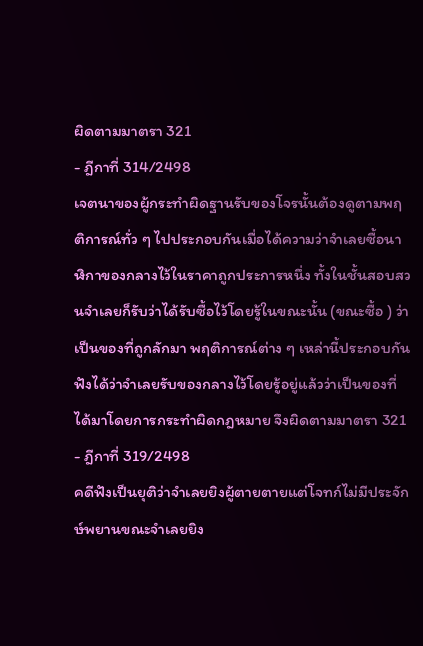ผิดตามมาตรา 321
- ฎีกาที่ 314/2498
เจตนาของผู้กระทำผิดฐานรับของโจรนั้นต้องดูตามพฤติการณ์ทั่ว ๆ ไปประกอบกันเมื่อได้ความว่าจำเลยซื้อนาฬิกาของกลางไว้ในราคาถูกประการหนึ่ง ทั้งในชั้นสอบสวนจำเลยก็รับว่าได้รับซื้อไว้โดยรู้ในขณะนั้น (ขณะซื้อ ) ว่าเป็นของที่ถูกลักมา พฤติการณ์ต่าง ๆ เหล่านี้ประกอบกันฟังได้ว่าจำเลยรับของกลางไว้โดยรู้อยู่แล้วว่าเป็นของที่ได้มาโดยการกระทำผิดกฎหมาย จึงผิดตามมาตรา 321
- ฎีกาที่ 319/2498
คดีฟังเป็นยุติว่าจำเลยยิงผู้ตายตายแต่โจทก์ไม่มีประจักษ์พยานขณะจำเลยยิง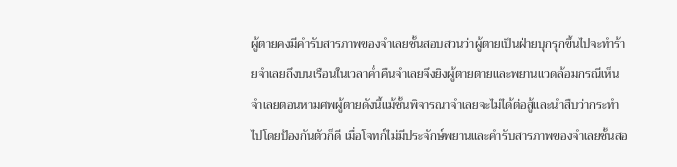ผู้ตายคงมีคำรับสารภาพของจำเลยชั้นสอบสวนว่าผู้ตายเป็นฝ่ายบุกรุกขึ้นไปจะทำร้ายจำเลยถึงบนเรือนในเวลาค่ำคืนจำเลยจึงยิงผู้ตายตายและพยานแวดล้อมกรณีเห็นจำเลยตอนหามศพผู้ตายดังนี้แม้ชั้นพิจารณาจำเลยจะไม่ได้ต่อสู้และนำสืบว่ากระทำไปโดยป้องกันตัวก็ดี เมื่อโจทก์ไม่มีประจักษ์พยานและคำรับสารภาพของจำเลยชั้นสอ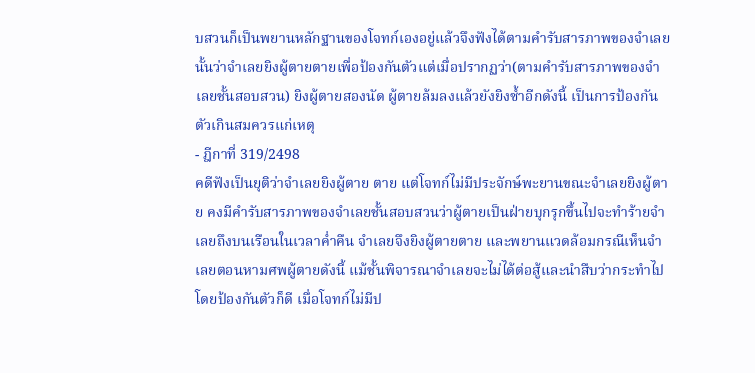บสวนก็เป็นพยานหลักฐานของโจทก์เองอยู่แล้วจึงฟังได้ตามคำรับสารภาพของจำเลยนั้นว่าจำเลยยิงผู้ตายตายเพื่อป้องกันตัวแต่เมื่อปรากฏว่า(ตามคำรับสารภาพของจำเลยชั้นสอบสวน) ยิงผู้ตายสองนัด ผู้ตายล้มลงแล้วยังยิงซ้ำอีกดังนี้ เป็นการป้องกันตัวเกินสมควรแก่เหตุ
- ฎีกาที่ 319/2498
คดีฟังเป็นยุติว่าจำเลยยิงผู้ตาย ตาย แต่โจทก์ไม่มีประจักษ์พะยานขณะจำเลยยิงผู้ตาย คงมีคำรับสารภาพของจำเลยชั้นสอบสวนว่าผู้ตายเป็นฝ่ายบุกรุกขึ้นไปจะทำร้ายจำเลยถึงบนเรือนในเวลาค่ำคืน จำเลยจึงยิงผู้ตายตาย และพยานแวดล้อมกรณีเห็นจำเลยตอนหามศพผู้ตายดังนี้ แม้ชั้นพิจารณาจำเลยจะไม่ได้ต่อสู้และนำสืบว่ากระทำไปโดยป้องกันตัวก็ดี เมื่อโจทก์ไม่มีป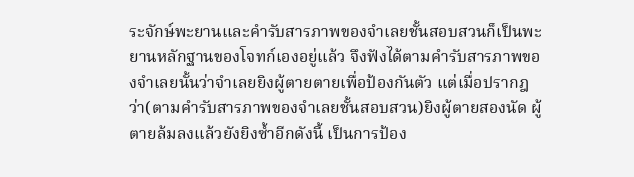ระจักษ์พะยานและคำรับสารภาพของจำเลยชั้นสอบสวนก็เป็นพะยานหลักฐานของโจทก์เองอยู่แล้ว จึงฟังได้ตามคำรับสารภาพของจำเลยนั้นว่าจำเลยยิงผู้ตายตายเพื่อป้องกันตัว แต่เมื่อปรากฎว่า(ตามคำรับสารภาพของจำเลยชั้นสอบสวน)ยิงผู้ตายสองนัด ผู้ตายล้มลงแล้วยังยิงซ้ำอีกดังนี้ เป็นการป้อง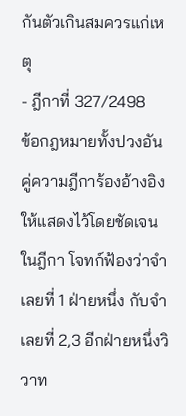กันตัวเกินสมควรแก่เหตุ
- ฎีกาที่ 327/2498
ข้อกฎหมายทั้งปวงอันคู่ความฎีการ้องอ้างอิงให้แสดงไว้โดยชัดเจนในฎีกา โจทก์ฟ้องว่าจำเลยที่ 1 ฝ่ายหนึ่ง กับจำเลยที่ 2,3 อีกฝ่ายหนึ่งวิวาท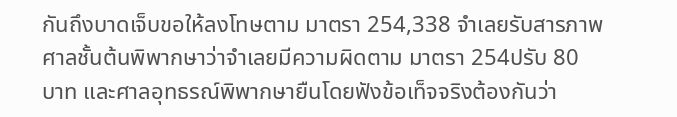กันถึงบาดเจ็บขอให้ลงโทษตาม มาตรา 254,338 จำเลยรับสารภาพ ศาลชั้นต้นพิพากษาว่าจำเลยมีความผิดตาม มาตรา 254ปรับ 80 บาท และศาลอุทธรณ์พิพากษายืนโดยฟังข้อเท็จจริงต้องกันว่า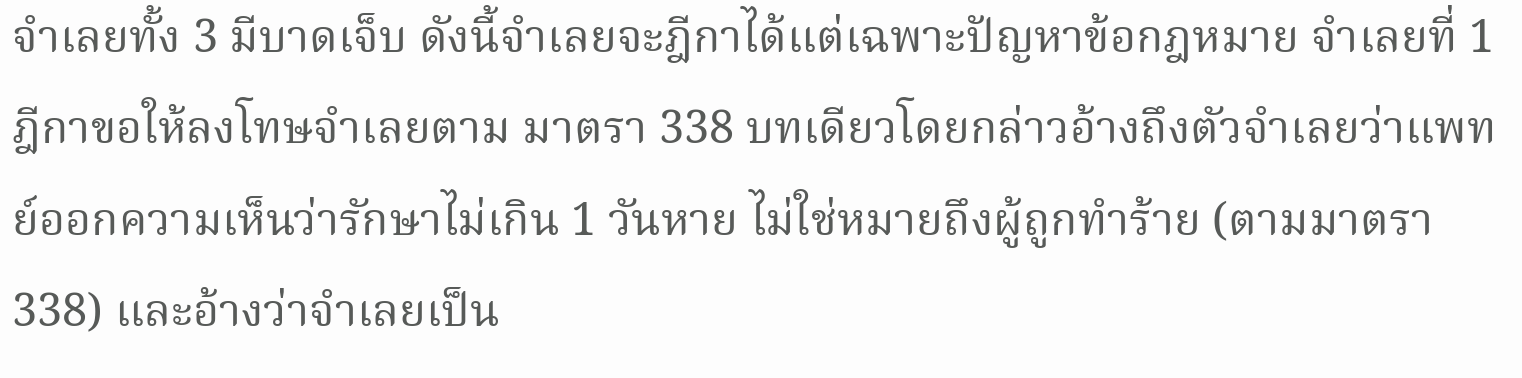จำเลยทั้ง 3 มีบาดเจ็บ ดังนี้จำเลยจะฎีกาได้แต่เฉพาะปัญหาข้อกฎหมาย จำเลยที่ 1 ฎีกาขอให้ลงโทษจำเลยตาม มาตรา 338 บทเดียวโดยกล่าวอ้างถึงตัวจำเลยว่าแพทย์ออกความเห็นว่ารักษาไม่เกิน 1 วันหาย ไม่ใช่หมายถึงผู้ถูกทำร้าย (ตามมาตรา338) และอ้างว่าจำเลยเป็น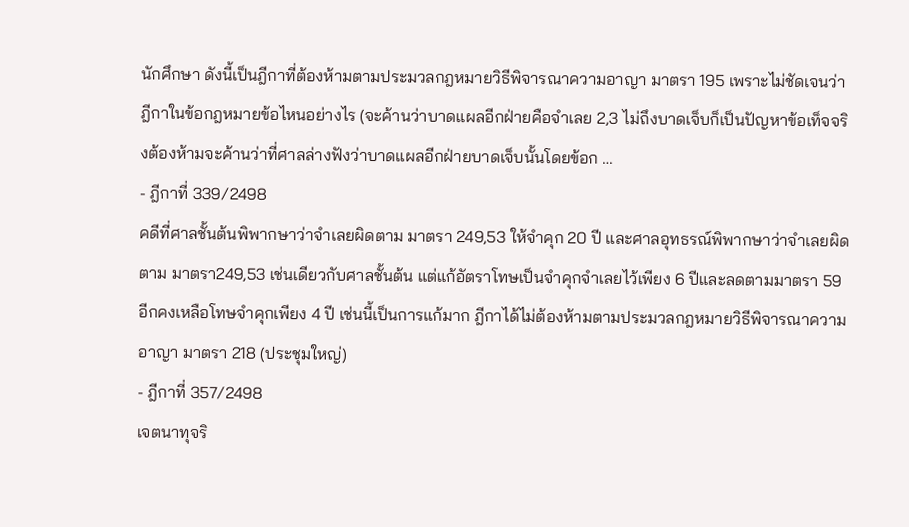นักศึกษา ดังนี้เป็นฎีกาที่ต้องห้ามตามประมวลกฎหมายวิธีพิจารณาความอาญา มาตรา 195 เพราะไม่ชัดเจนว่าฎีกาในข้อกฎหมายข้อไหนอย่างไร (จะค้านว่าบาดแผลอีกฝ่ายคือจำเลย 2,3 ไม่ถึงบาดเจ็บก็เป็นปัญหาข้อเท็จจริงต้องห้ามจะค้านว่าที่ศาลล่างฟังว่าบาดแผลอีกฝ่ายบาดเจ็บนั้นโดยข้อก …
- ฎีกาที่ 339/2498
คดีที่ศาลชั้นต้นพิพากษาว่าจำเลยผิดตาม มาตรา 249,53 ให้จำคุก 20 ปี และศาลอุทธรณ์พิพากษาว่าจำเลยผิดตาม มาตรา249,53 เช่นเดียวกับศาลชั้นต้น แต่แก้อัตราโทษเป็นจำคุกจำเลยไว้เพียง 6 ปีและลดตามมาตรา 59 อีกคงเหลือโทษจำคุกเพียง 4 ปี เช่นนี้เป็นการแก้มาก ฎีกาได้ไม่ต้องห้ามตามประมวลกฎหมายวิธีพิจารณาความอาญา มาตรา 218 (ประชุมใหญ่)
- ฎีกาที่ 357/2498
เจตนาทุจริ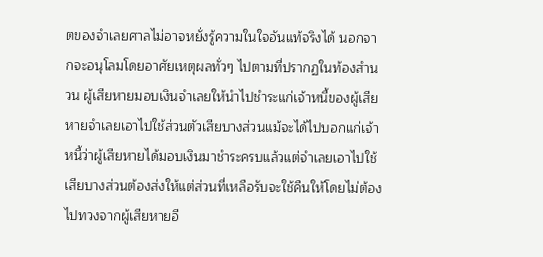ตของจำเลยศาลไม่อาจหยั่งรู้ความในใจอันแท้จริงได้ นอกจากจะอนุโลมโดยอาศัยเหตุผลทั่วๆ ไปตามที่ปรากฏในท้องสำนวน ผู้เสียหายมอบเงินจำเลยให้นำไปชำระแก่เจ้าหนี้ของผู้เสียหายจำเลยเอาไปใช้ส่วนตัวเสียบางส่วนแม้จะได้ไปบอกแก่เจ้าหนี้ว่าผู้เสียหายได้มอบเงินมาชำระครบแล้วแต่จำเลยเอาไปใช้เสียบางส่วนต้องส่งให้แต่ส่วนที่เหลือรับจะใช้คืนให้โดยไม่ต้องไปทวงจากผู้เสียหายอี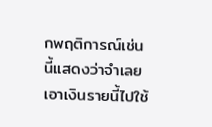กพฤติการณ์เช่นนี้แสดงว่าจำเลยเอาเงินรายนี้ไปใช้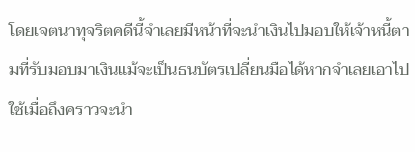โดยเจตนาทุจริตคดีนี้จำเลยมีหน้าที่จะนำเงินไปมอบให้เจ้าหนี้ตามที่รับมอบมาเงินแม้จะเป็นธนบัตรเปลี่ยนมือได้หากจำเลยเอาไปใช้เมื่อถึงคราวจะนำ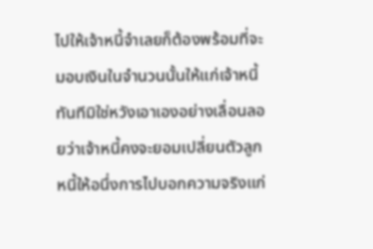ไปให้เจ้าหนี้จำเลยก็ต้องพร้อมที่จะมอบเงินในจำนวนนั้นให้แก่เจ้าหนี้ทันทีมิใช่หวังเอาเองอย่างเลื่อนลอยว่าเจ้าหนี้คงจะยอมเปลี่ยนตัวลูกหนี้ให้อนึ่งการไปบอกความจริงแก่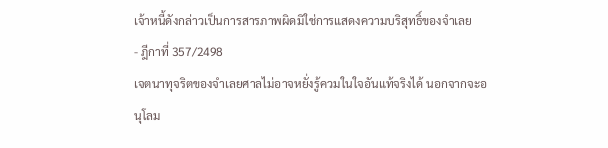เจ้าหนี้ดังกล่าวเป็นการสารภาพผิดมิใช่การแสดงความบริสุทธิ์ของจำเลย
- ฎีกาที่ 357/2498
เจตนาทุจริตของจำเลยศาลไม่อาจหยั่งรู้ควมในใจอันแท้จริงได้ นอกจากจะอนุโลม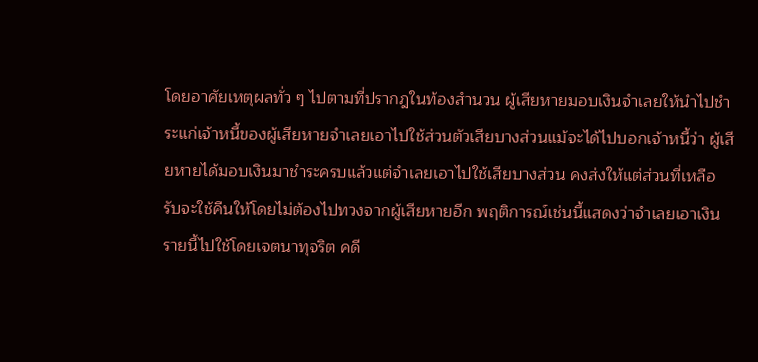โดยอาศัยเหตุผลทั่ว ๆ ไปตามที่ปรากฎในท้องสำนวน ผู้เสียหายมอบเงินจำเลยให้นำไปชำระแก่เจ้าหนี้ของผู้เสียหายจำเลยเอาไปใช้ส่วนตัวเสียบางส่วนแม้จะได้ไปบอกเจ้าหนี้ว่า ผู้เสียหายได้มอบเงินมาชำระครบแล้วแต่จำเลยเอาไปใช้เสียบางส่วน คงส่งให้แต่ส่วนที่เหลือ รับจะใช้คืนให้โดยไม่ต้องไปทวงจากผู้เสียหายอีก พฤติการณ์เช่นนี้แสดงว่าจำเลยเอาเงินรายนี้ไปใช้โดยเจตนาทุจริต คดี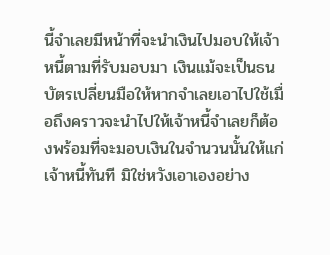นี้จำเลยมีหน้าที่จะนำเงินไปมอบให้เจ้าหนี้ตามที่รับมอบมา เงินแม้จะเป็นธนบัตรเปลี่ยนมือให้หากจำเลยเอาไปใช้เมื่อถึงคราวจะนำไปให้เจ้าหนี้จำเลยก็ต้องพร้อมที่จะมอบเงินในจำนวนนั้นให้แก่เจ้าหนี้ทันที มิใช่หวังเอาเองอย่าง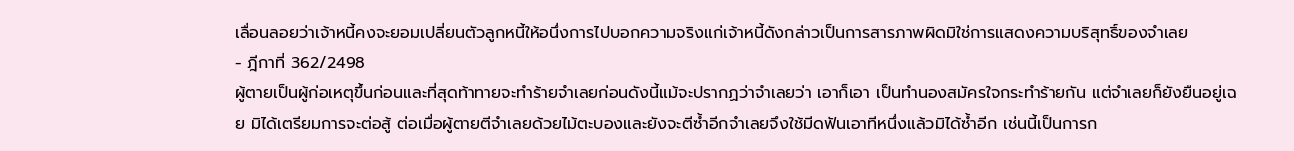เลื่อนลอยว่าเจ้าหนี้คงจะยอมเปลี่ยนตัวลูกหนี้ให้อนึ่งการไปบอกความจริงแก่เจ้าหนี้ดังกล่าวเป็นการสารภาพผิดมิใช่การแสดงความบริสุทธิ์ของจำเลย
- ฎีกาที่ 362/2498
ผู้ตายเป็นผู้ก่อเหตุขึ้นก่อนและที่สุดท้าทายจะทำร้ายจำเลยก่อนดังนี้แม้จะปรากฏว่าจำเลยว่า เอาก็เอา เป็นทำนองสมัครใจกระทำร้ายกัน แต่จำเลยก็ยังยืนอยู่เฉย มิได้เตรียมการจะต่อสู้ ต่อเมื่อผู้ตายตีจำเลยด้วยไม้ตะบองและยังจะตีซ้ำอีกจำเลยจึงใช้มีดฟันเอาทีหนึ่งแล้วมิได้ซ้ำอีก เช่นนี้เป็นการก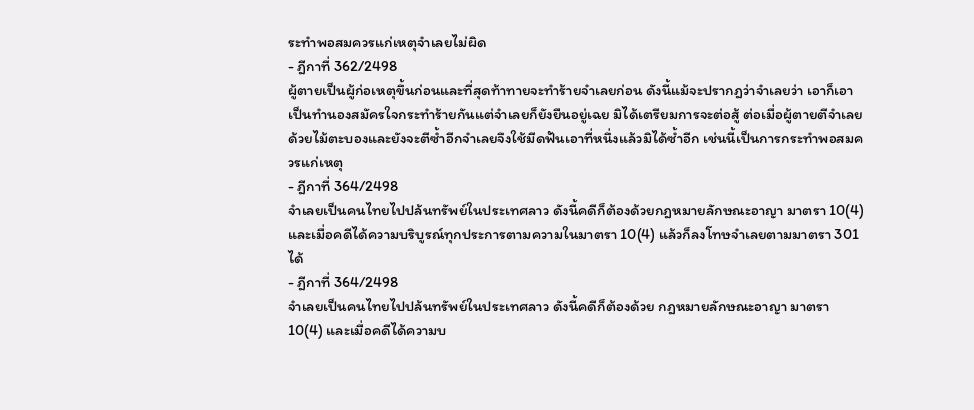ระทำพอสมควรแก่เหตุจำเลยไม่ผิด
- ฎีกาที่ 362/2498
ผู้ตายเป็นผู้ก่อเหตุขึ้นก่อนและที่สุดท้าทายจะทำร้ายจำเลยก่อน ดังนี้แม้จะปรากฎว่าจำเลยว่า เอาก็เอาเป็นทำนองสมัครใจกระทำร้ายกันแต่จำเลยก็ยังยืนอยู่เฉย มิได้เตรียมการจะต่อสู้ ต่อเมื่อผู้ตายตีจำเลยด้วยไม้ตะบองและยังจะตีซ้ำอีกจำเลยจึงใช้มีดฟันเอาที่หนึ่งแล้วมิได้ซ้ำอีก เช่นนี้เป็นการกระทำพอสมควรแก่เหตุ
- ฎีกาที่ 364/2498
จำเลยเป็นคนไทยไปปล้นทรัพย์ในประเทศลาว ดังนี้คดีก็ต้องด้วยกฎหมายลักษณะอาญา มาตรา 10(4) และเมื่อคดีได้ความบริบูรณ์ทุกประการตามความในมาตรา 10(4) แล้วก็ลงโทษจำเลยตามมาตรา 301 ได้
- ฎีกาที่ 364/2498
จำเลยเป็นคนไทยไปปล้นทรัพย์ในประเทศลาว ดังนี้คดีก็ต้องด้วย กฎหมายลักษณะอาญา มาตรา 10(4) และเมื่อคดีได้ความบ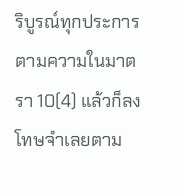ริบูรณ์ทุกประการตามความในมาตรา 10(4) แล้วก็ลงโทษจำเลยตาม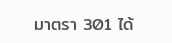มาตรา 301 ได้